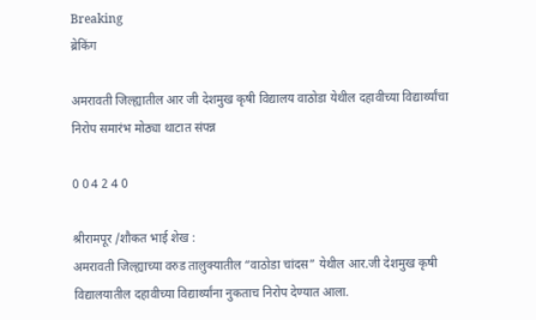Breaking
ब्रेकिंग

अमरावती जिल्ह्यातील आर जी देशमुख कृषी विद्यालय वाठोडा येथील दहावीच्या विद्यार्थ्यांचा निरोप समारंभ मोठ्या थाटात संपन्न

0 0 4 2 4 0

श्रीरामपूर /शौकत भाई शेख :
अमरावती जिल्ह्याच्या वरुड तालुक्यातील “वाठोडा चांदस” येथील आर.जी देशमुख कृषी विद्यालयातील दहावीच्या विद्यार्थ्यांना नुकताच निरोप देण्यात आला.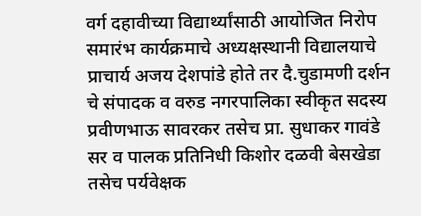वर्ग दहावीच्या विद्यार्थ्यांसाठी आयोजित निरोप समारंभ कार्यक्रमाचे अध्यक्षस्थानी विद्यालयाचे प्राचार्य अजय देशपांडे होते तर दै.चुडामणी दर्शन चे संपादक व वरुड नगरपालिका स्वीकृत सदस्य प्रवीणभाऊ सावरकर तसेच प्रा. सुधाकर गावंडे सर व पालक प्रतिनिधी किशोर दळवी बेसखेडा तसेच पर्यवेक्षक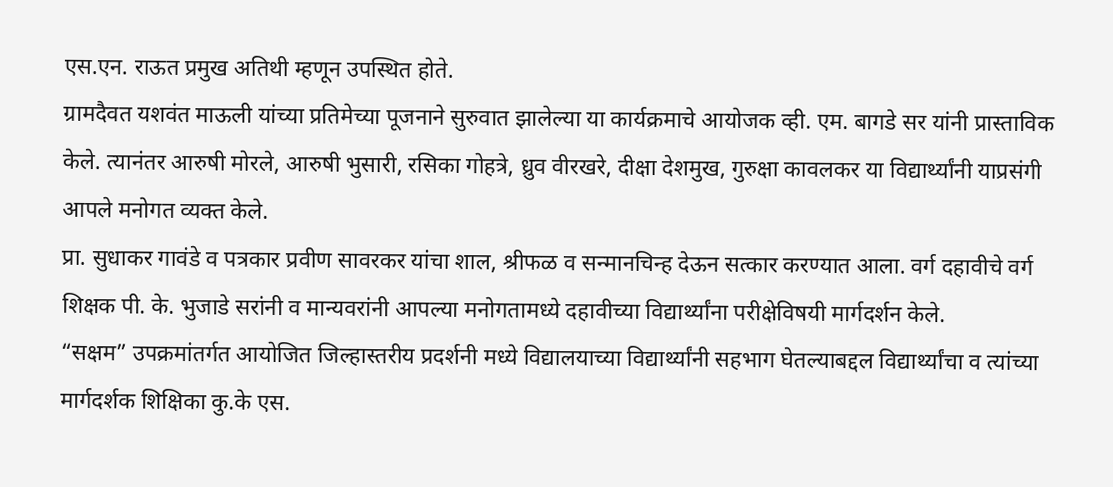एस.एन. राऊत प्रमुख अतिथी म्हणून उपस्थित होते.
ग्रामदैवत यशवंत माऊली यांच्या प्रतिमेच्या पूजनाने सुरुवात झालेल्या या कार्यक्रमाचे आयोजक व्ही. एम. बागडे सर यांनी प्रास्ताविक केले. त्यानंतर आरुषी मोरले, आरुषी भुसारी, रसिका गोहत्रे, ध्रुव वीरखरे, दीक्षा देशमुख, गुरुक्षा कावलकर या विद्यार्थ्यांनी याप्रसंगी आपले मनोगत व्यक्त केले.
प्रा. सुधाकर गावंडे व पत्रकार प्रवीण सावरकर यांचा शाल, श्रीफळ व सन्मानचिन्ह देऊन सत्कार करण्यात आला. वर्ग दहावीचे वर्ग शिक्षक पी. के. भुजाडे सरांनी व मान्यवरांनी आपल्या मनोगतामध्ये दहावीच्या विद्यार्थ्यांना परीक्षेविषयी मार्गदर्शन केले.
“सक्षम” उपक्रमांतर्गत आयोजित जिल्हास्तरीय प्रदर्शनी मध्ये विद्यालयाच्या विद्यार्थ्यांनी सहभाग घेतल्याबद्दल विद्यार्थ्यांचा व त्यांच्या मार्गदर्शक शिक्षिका कु.के एस.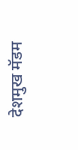देशमुख मॅडम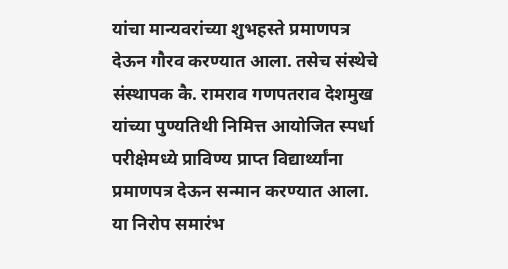यांचा मान्यवरांच्या शुभहस्ते प्रमाणपत्र देऊन गौरव करण्यात आला. तसेच संस्थेचे संस्थापक कै. रामराव गणपतराव देशमुख यांच्या पुण्यतिथी निमित्त आयोजित स्पर्धा परीक्षेमध्ये प्राविण्य प्राप्त विद्यार्थ्यांना प्रमाणपत्र देऊन सन्मान करण्यात आला.
या निरोप समारंभ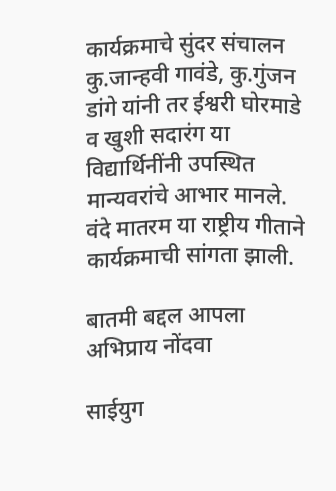कार्यक्रमाचे सुंदर संचालन कु.जान्हवी गावंडे, कु.गुंजन डांगे यांनी तर ईश्वरी घोरमाडे व खुशी सदारंग या विद्यार्थिनींनी उपस्थित मान्यवरांचे आभार मानले. वंदे मातरम या राष्ट्रीय गीताने कार्यक्रमाची सांगता झाली.

बातमी बद्दल आपला अभिप्राय नोंदवा

साईयुग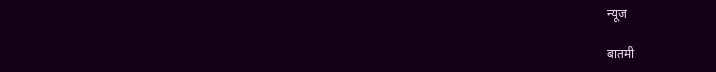न्यूज

बातमी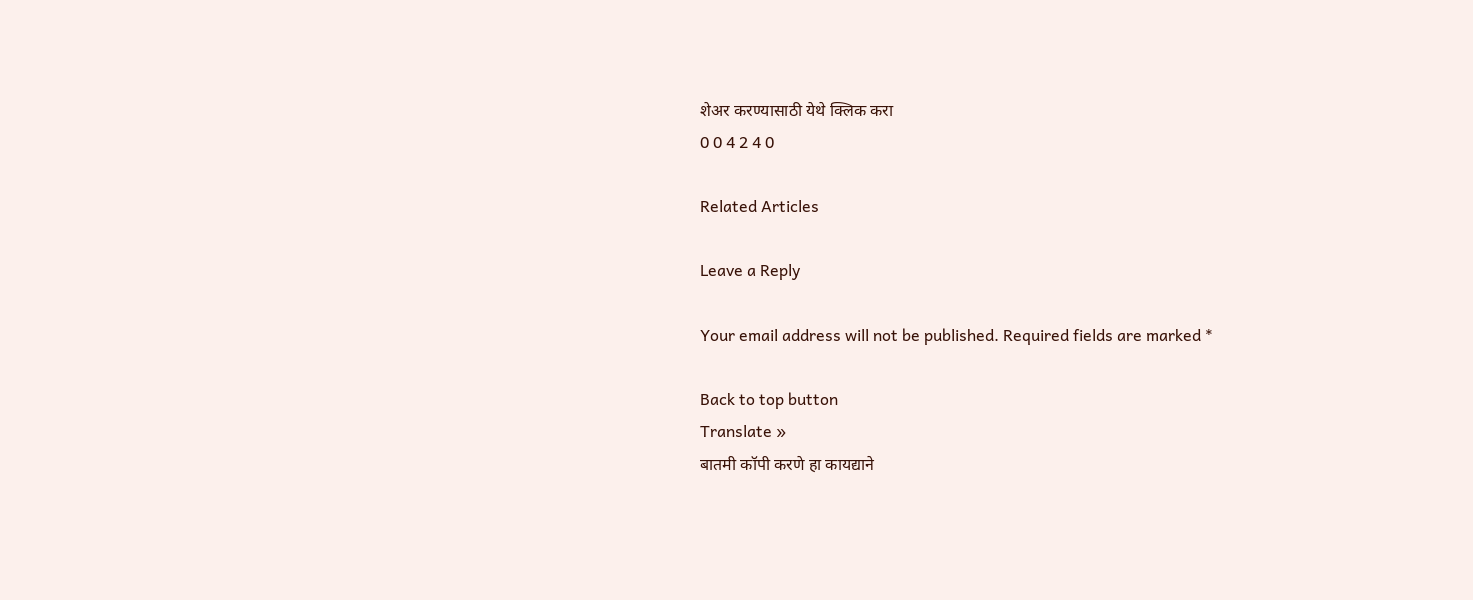शेअर करण्यासाठी येथे क्लिक करा
0 0 4 2 4 0

Related Articles

Leave a Reply

Your email address will not be published. Required fields are marked *

Back to top button
Translate »
बातमी कॉपी करणे हा कायद्याने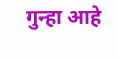गुन्हा आहे